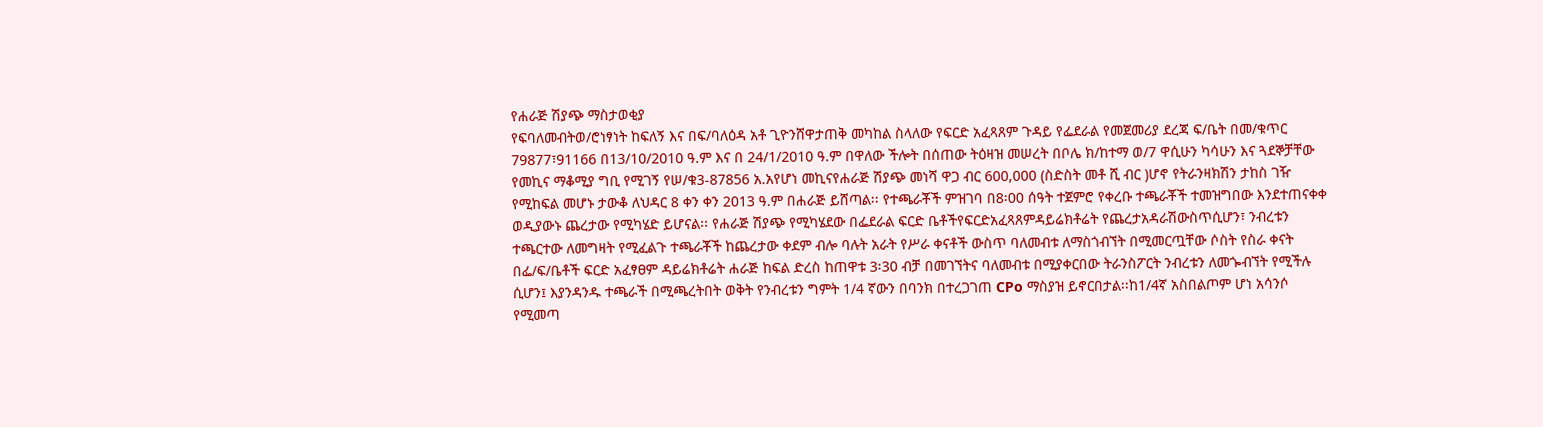የሐራጅ ሽያጭ ማስታወቂያ
የፍባለመብትወ/ሮነፃነት ከፍለኝ እና በፍ/ባለዕዳ አቶ ጊዮንሸዋታጠቅ መካከል ስላለው የፍርድ አፈጻጸም ጉዳይ የፌደራል የመጀመሪያ ደረጃ ፍ/ቤት በመ/ቁጥር 79877፣91166 በ13/10/2010 ዓ.ም እና በ 24/1/2010 ዓ.ም በዋለው ችሎት በሰጠው ትዕዛዝ መሠረት በቦሌ ክ/ከተማ ወ/7 ዋሲሁን ካሳሁን እና ጓደኞቻቸው የመኪና ማቆሚያ ግቢ የሚገኝ የሠ/ቁ3-87856 አ.አየሆነ መኪናየሐራጅ ሽያጭ መነሻ ዋጋ ብር 600,000 (ስድስት መቶ ሺ ብር )ሆኖ የትራንዛክሽን ታከስ ገዥ የሚከፍል መሆኑ ታውቆ ለህዳር 8 ቀን ቀን 2013 ዓ.ም በሐራጅ ይሸጣል፡፡ የተጫራቾች ምዝገባ በ8፡00 ሰዓት ተጀምሮ የቀረቡ ተጫራቾች ተመዝግበው እንደተጠናቀቀ ወዲያውኑ ጨረታው የሚካሄድ ይሆናል፡፡ የሐራጅ ሽያጭ የሚካሄደው በፌደራል ፍርድ ቤቶችየፍርድአፈጻጸምዳይሬክቶሬት የጨረታአዳራሽውስጥሲሆን፣ ንብረቱን ተጫርተው ለመግዛት የሚፈልጉ ተጫራቾች ከጨረታው ቀደም ብሎ ባሉት አራት የሥራ ቀናቶች ውስጥ ባለመብቱ ለማስጎብኘት በሚመርጧቸው ሶስት የስራ ቀናት በፌ/ፍ/ቤቶች ፍርድ አፈፃፀም ዳይሬክቶሬት ሐራጅ ከፍል ድረስ ከጠዋቱ 3፡30 ብቻ በመገኘትና ባለመብቱ በሚያቀርበው ትራንስፖርት ንብረቱን ለመጐብኘት የሚችሉ ሲሆን፤ እያንዳንዱ ተጫራች በሚጫረትበት ወቅት የንብረቱን ግምት 1/4 ኛውን በባንክ በተረጋገጠ CPo ማስያዝ ይኖርበታል፡፡ከ1/4ኛ አስበልጦም ሆነ አሳንሶ የሚመጣ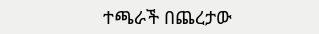ተጫራች በጨረታው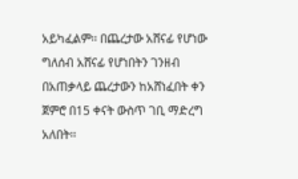አይካፈልም፡፡ በጨረታው አሸናፊ የሆነው ግለሰብ አሸናፊ የሆነበትን ገንዘብ በአጠቃላይ ጨረታውን ከአሸነፈበት ቀን ጀምሮ በ15 ቀናት ውስጥ ገቢ ማድረግ አለበት፡፡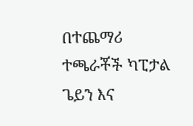በተጨማሪ ተጫራቾች ካፒታል ጌይን እና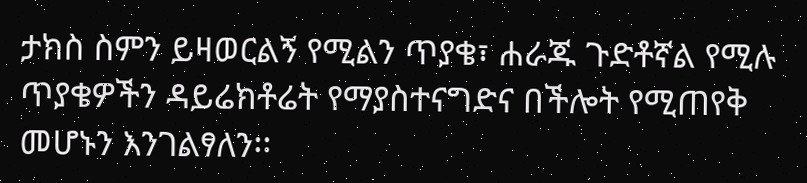ታክስ ስምን ይዛወርልኝ የሚልን ጥያቄ፣ ሐራጁ ጉድቶኛል የሚሉ ጥያቄዎችን ዳይሬክቶሬት የማያስተናግድና በችሎት የሚጠየቅ መሆኑን እንገልፃለን፡፡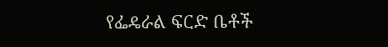የፌዴራል ፍርድ ቤቶች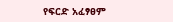የፍርድ አፈፃፀም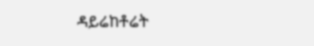ዳይሬከቶሬት